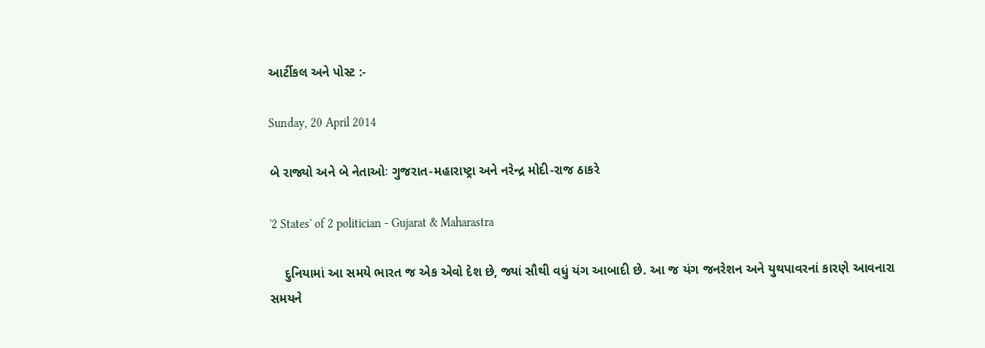આર્ટીકલ અને પોસ્ટ :-

Sunday, 20 April 2014

બે રાજ્યો અને બે નેતાઓઃ ગુજરાત-મહારાષ્ટ્રા અને નરેન્દ્ર મોદી-રાજ ઠાકરે

'2 States' of 2 politician - Gujarat & Maharastra

    દુનિયામાં આ સમયે ભારત જ એક એવો દેશ છે, જ્યાં સૌથી વધું યંગ આબાદી છે. આ જ યંગ જનરેશન અને યુથપાવરનાં કારણે આવનારા સમયને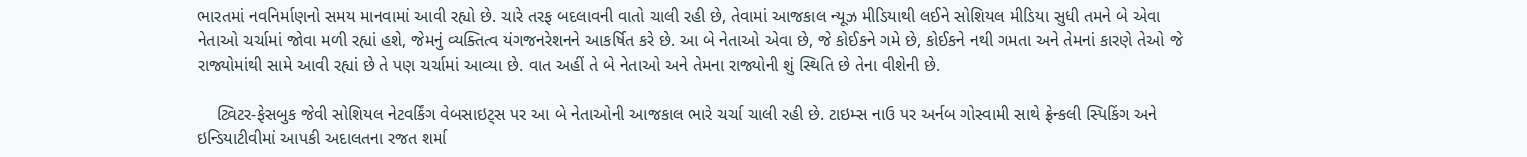ભારતમાં નવનિર્માણનો સમય માનવામાં આવી રહ્યો છે. ચારે તરફ બદલાવની વાતો ચાલી રહી છે, તેવામાં આજકાલ ન્યૂઝ મીડિયાથી લઈને સોશિયલ મીડિયા સુધી તમને બે એવા નેતાઓ ચર્ચામાં જોવા મળી રહ્યાં હશે, જેમનું વ્યક્તિત્વ યંગજનરેશનને આકર્ષિત કરે છે. આ બે નેતાઓ એવા છે, જે કોઈકને ગમે છે, કોઈકને નથી ગમતા અને તેમનાં કારણે તેઓ જે રાજ્યોમાંથી સામે આવી રહ્યાં છે તે પણ ચર્ચામાં આવ્યા છે. વાત અહીં તે બે નેતાઓ અને તેમના રાજ્યોની શું સ્થિતિ છે તેના વીશેની છે.

    ટ્વિટર-ફેસબુક જેવી સોશિયલ નેટવર્કિંગ વેબસાઇટ્સ પર આ બે નેતાઓની આજકાલ ભારે ચર્ચા ચાલી રહી છે. ટાઇમ્સ નાઉ પર અર્નબ ગોસ્વામી સાથે ફ્રેન્કલી સ્પિકિંગ અને  ઇન્ડિયાટીવીમાં આપકી અદાલતના રજત શર્મા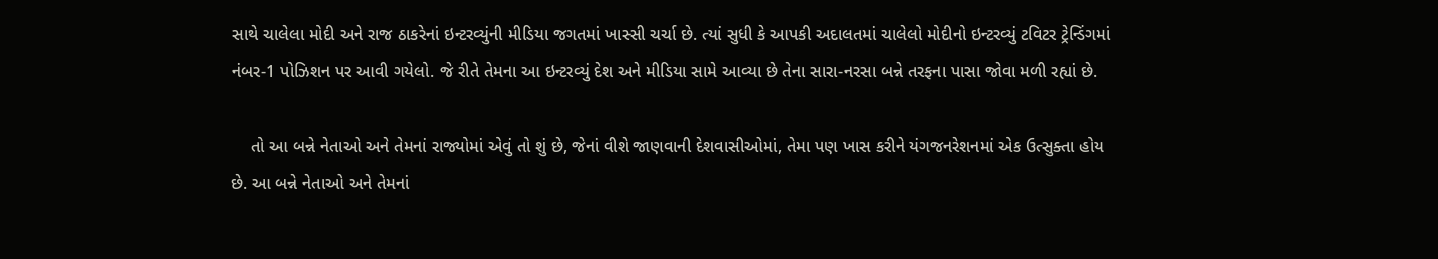સાથે ચાલેલા મોદી અને રાજ ઠાકરેનાં ઇન્ટરવ્યુંની મીડિયા જગતમાં ખાસ્સી ચર્ચા છે. ત્યાં સુધી કે આપકી અદાલતમાં ચાલેલો મોદીનો ઇન્ટરવ્યું ટવિટર ટ્રેન્ડિંગમાં નંબર-1 પોઝિશન પર આવી ગયેલો. જે રીતે તેમના આ ઇન્ટરવ્યું દેશ અને મીડિયા સામે આવ્યા છે તેના સારા-નરસા બન્ને તરફના પાસા જોવા મળી રહ્યાં છે.

    તો આ બન્ને નેતાઓ અને તેમનાં રાજ્યોમાં એવું તો શું છે, જેનાં વીશે જાણવાની દેશવાસીઓમાં, તેમા પણ ખાસ કરીને યંગજનરેશનમાં એક ઉત્સુક્તા હોય છે. આ બન્ને નેતાઓ અને તેમનાં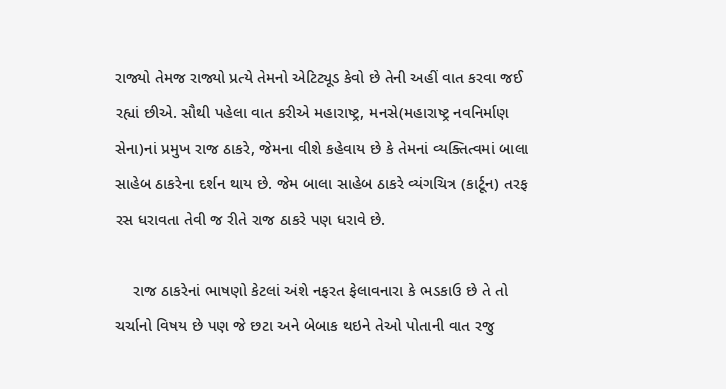રાજ્યો તેમજ રાજ્યો પ્રત્યે તેમનો એટિટ્યૂડ કેવો છે તેની અહીં વાત કરવા જઈ રહ્યાં છીએ. સૌથી પહેલા વાત કરીએ મહારાષ્ટ્ર, મનસે(મહારાષ્ટ્ર નવનિર્માણ સેના)નાં પ્રમુખ રાજ ઠાકરે, જેમના વીશે કહેવાય છે કે તેમનાં વ્યક્તિત્વમાં બાલા સાહેબ ઠાકરેના દર્શન થાય છે. જેમ બાલા સાહેબ ઠાકરે વ્યંગચિત્ર (કાર્ટૂન) તરફ રસ ધરાવતા તેવી જ રીતે રાજ ઠાકરે પણ ધરાવે છે.

    રાજ ઠાકરેનાં ભાષણો કેટલાં અંશે નફરત ફેલાવનારા કે ભડકાઉ છે તે તો ચર્ચાનો વિષય છે પણ જે છટા અને બેબાક થઇને તેઓ પોતાની વાત રજુ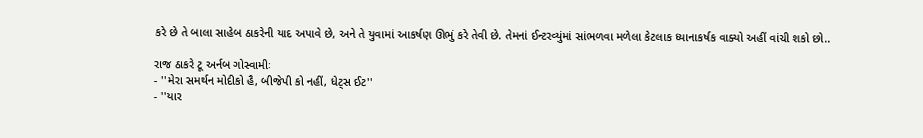કરે છે તે બાલા સાહેબ ઠાકરેની યાદ અપાવે છે, અને તે યુવામાં આકર્ષણ ઊભું કરે તેવી છે. તેમનાં ઈન્ટરવ્યુંમાં સાંભળવા મળેલા કેટલાક ધ્યાનાકર્ષક વાક્યો અહીં વાંચી શકો છો..

રાજ ઠાકરે ટૂ અર્નબ ગોસ્વામીઃ
- ''મેરા સમર્થન મોદીકો હૈ, બીજેપી કો નહીં, ધેટ્સ ઈટ''
- ''યાર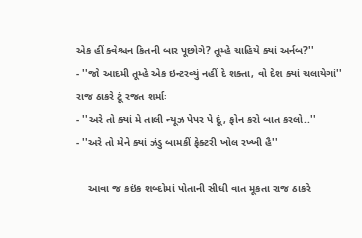એક હીં ક્વેશ્ચન કિતની બાર પૂછોગે? તૂમ્હે ચાહિયે ક્યાં અર્નબ?''
- ''જો આદમી તૂમ્હે એક ઇન્ટરવ્યું નહીં દે શક્તા, વો દેશ ક્યાં ચલાયેગાં''
રાજ ઠાકરે ટૂં રજત શર્માઃ
- ''અરે તો ક્યાં મે તાલી ન્યૂઝ પેપર પે દૂં, ફોન કરો બાત કરલો..''
- ''અરે તો મેને ક્યાં ઝંડુ બામકીં ફેક્ટરી ખોલ રખ્ખી હૈ''

    આવા જ કઇંક શબ્દોમાં પોતાની સીધી વાત મૂકતા રાજ ઠાકરે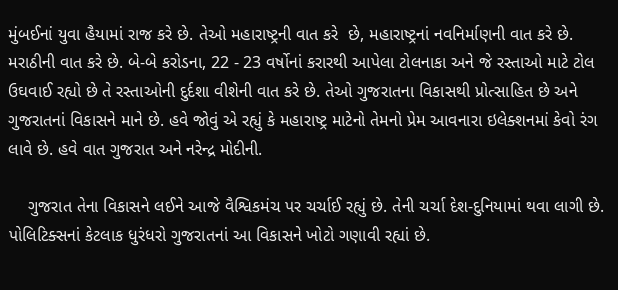મુંબઈનાં યુવા હૈયામાં રાજ કરે છે. તેઓ મહારાષ્ટ્રની વાત કરે  છે, મહારાષ્ટ્રનાં નવનિર્માણની વાત કરે છે. મરાઠીની વાત કરે છે. બે-બે કરોડના, 22 - 23 વર્ષોનાં કરારથી આપેલા ટોલનાકા અને જે રસ્તાઓ માટે ટોલ ઉઘવાઈ રહ્યો છે તે રસ્તાઓની દુર્દશા વીશેની વાત કરે છે. તેઓ ગુજરાતના વિકાસથી પ્રોત્સાહિત છે અને ગુજરાતનાં વિકાસને માને છે. હવે જોવું એ રહ્યું કે મહારાષ્ટ્ર માટેનો તેમનો પ્રેમ આવનારા ઇલેક્શનમાં કેવો રંગ લાવે છે. હવે વાત ગુજરાત અને નરેન્દ્ર મોદીની.

    ગુજરાત તેના વિકાસને લઈને આજે વૈશ્વિકમંચ પર ચર્ચાઈ રહ્યું છે. તેની ચર્ચા દેશ-દુનિયામાં થવા લાગી છે. પોલિટિક્સનાં કેટલાક ધુરંધરો ગુજરાતનાં આ વિકાસને ખોટો ગણાવી રહ્યાં છે.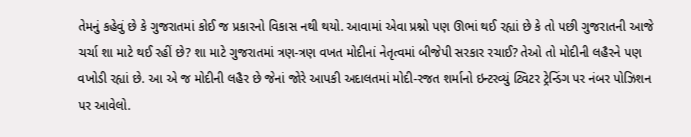તેમનું કહેવું છે કે ગુજરાતમાં કોઈ જ પ્રકારનો વિકાસ નથી થયો. આવામાં એવા પ્રશ્નો પણ ઊભાં થઈ રહ્યાં છે કે તો પછી ગુજરાતની આજે ચર્ચા શા માટે થઈ રહીં છે? શા માટે ગુજરાતમાં ત્રણ-ત્રણ વખત મોદીનાં નેતૃત્વમાં બીજેપી સરકાર રચાઈ? તેઓ તો મોદીની લહૈરને પણ વખોડી રહ્યાં છે. આ એ જ મોદીની લહૈર છે જેનાં જોરે આપકી અદાલતમાં મોદી-રજત શર્માનો ઇન્ટરવ્યું ટ્વિટર ટ્રેન્ડિંગ પર નંબર પોઝિશન પર આવેલો.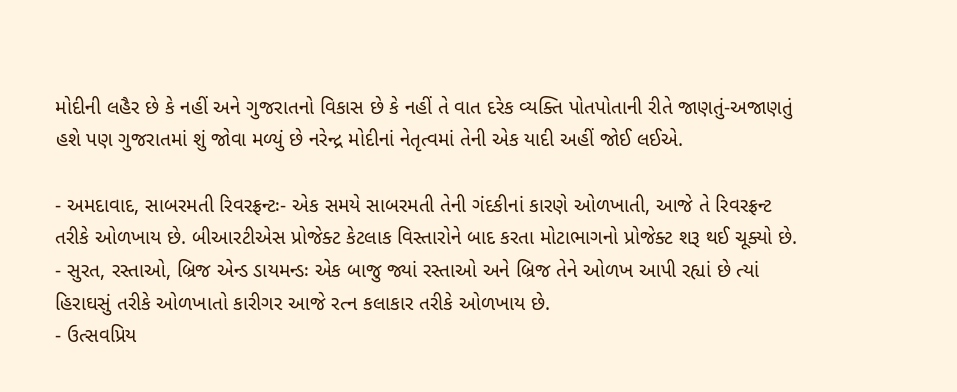મોદીની લહૈર છે કે નહીં અને ગુજરાતનો વિકાસ છે કે નહીં તે વાત દરેક વ્યક્તિ પોતપોતાની રીતે જાણતું-અજાણતું હશે પણ ગુજરાતમાં શું જોવા મળ્યું છે નરેન્દ્ર મોદીનાં નેતૃત્વમાં તેની એક યાદી અહીં જોઈ લઈએ.

- અમદાવાદ, સાબરમતી રિવરફ્રન્ટઃ- એક સમયે સાબરમતી તેની ગંદકીનાં કારણે ઓળખાતી, આજે તે રિવરફ્રન્ટ તરીકે ઓળખાય છે. બીઆરટીએસ પ્રોજેક્ટ કેટલાક વિસ્તારોને બાદ કરતા મોટાભાગનો પ્રોજેક્ટ શરૂ થઈ ચૂક્યો છે.
- સુરત, રસ્તાઓ, બ્રિજ એન્ડ ડાયમન્ડઃ એક બાજુ જ્યાં રસ્તાઓ અને બ્રિજ તેને ઓળખ આપી રહ્યાં છે ત્યાં હિરાઘસું તરીકે ઓળખાતો કારીગર આજે રત્ન કલાકાર તરીકે ઓળખાય છે.
- ઉત્સવપ્રિય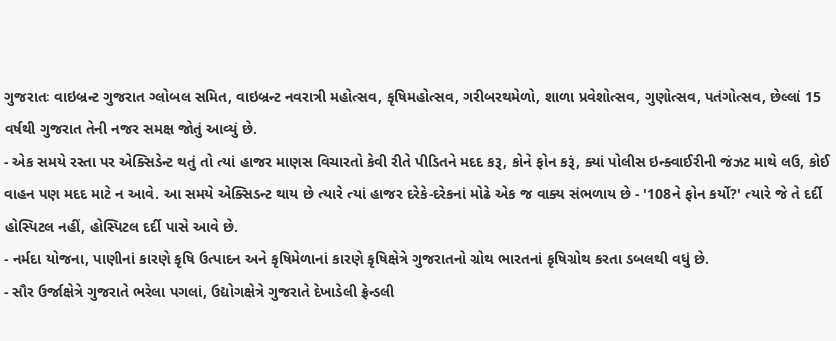ગુજરાતઃ વાઇબ્રન્ટ ગુજરાત ગ્લોબલ સમિત, વાઇબ્રન્ટ નવરાત્રી મહોત્સવ, કૃષિમહોત્સવ, ગરીબરથમેળો, શાળા પ્રવેશોત્સવ, ગુણોત્સવ, પતંગોત્સવ, છેલ્લાં 15 વર્ષથી ગુજરાત તેની નજર સમક્ષ જોતું આવ્યું છે.
- એક સમયે રસ્તા પર એક્સિડેન્ટ થતું તો ત્યાં હાજર માણસ વિચારતો કેવી રીતે પીડિતને મદદ કરૂ, કોને ફોન કરૂં, ક્યાં પોલીસ ઇન્ક્વાઈરીની જંઝટ માથે લઉ, કોઈ વાહન પણ મદદ માટે ન આવે. આ સમયે એક્સિડન્ટ થાય છે ત્યારે ત્યાં હાજર દરેકે-દરેકનાં મોઢે એક જ વાક્ય સંભળાય છે - '108ને ફોન કર્યો?' ત્યારે જે તે દર્દી હોસ્પિટલ નહીં, હોસ્પિટલ દર્દી પાસે આવે છે.
- નર્મદા યોજના, પાણીનાં કારણે કૃષિ ઉત્પાદન અને કૃષિમેળાનાં કારણે કૃષિક્ષેત્રે ગુજરાતનો ગ્રોથ ભારતનાં કૃષિગ્રોથ કરતા ડબલથી વધું છે.
- સૌર ઉર્જાક્ષેત્રે ગુજરાતે ભરેલા પગલાં, ઉદ્યોગક્ષેત્રે ગુજરાતે દેખાડેલી ફ્રેન્ડલી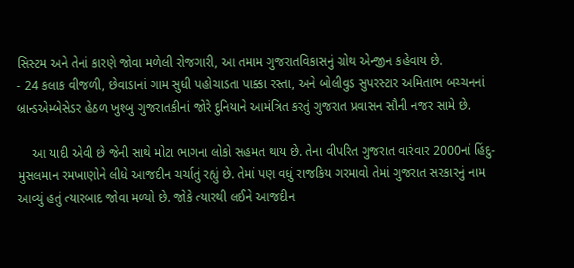સિસ્ટમ અને તેનાં કારણે જોવા મળેલી રોજગારી, આ તમામ ગુજરાતવિકાસનું ગ્રોથ એન્જીન કહેવાય છે.
- 24 કલાક વીજળી, છેવાડાનાં ગામ સુધી પહોચાડતા પાક્કા રસ્તા, અને બોલીવુડ સુપરસ્ટાર અમિતાભ બચ્ચનનાં બ્રાન્ડએમ્બેસેડર હેઠળ ખુશ્બુ ગુજરાતકીનાં જોરે દુનિયાને આમંત્રિત કરતું ગુજરાત પ્રવાસન સૌની નજર સામે છે.

    આ યાદી એવી છે જેની સાથે મોટા ભાગના લોકો સહમત થાય છે. તેના વીપરિત ગુજરાત વારંવાર 2000નાં હિંદુ-મુસલમાન રમખાણોને લીધે આજદીન ચર્ચાતું રહ્યું છે. તેમાં પણ વધું રાજકિય ગરમાવો તેમાં ગુજરાત સરકારનું નામ આવ્યું હતું ત્યારબાદ જોવા મળ્યો છે. જોકે ત્યારથી લઈને આજદીન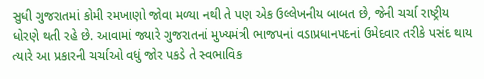સુધી ગુજરાતમાં કોમી રમખાણો જોવા મળ્યા નથી તે પણ એક ઉલ્લેખનીય બાબત છે, જેની ચર્ચા રાષ્ટ્રીય ધોરણે થતી રહે છે. આવામાં જ્યારે ગુજરાતનાં મુખ્યમંત્રી ભાજપનાં વડાપ્રધાનપદનાં ઉમેદવાર તરીકે પસંદ થાય ત્યારે આ પ્રકારની ચર્ચાઓ વધું જોર પકડે તે સ્વભાવિક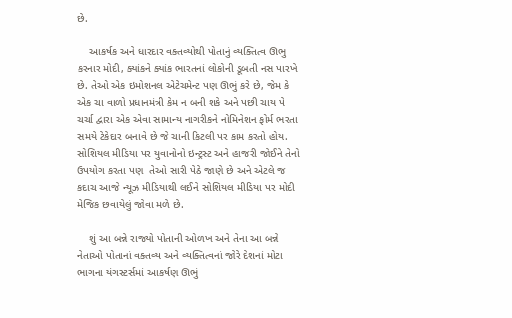છે.

    આકર્ષક અને ધારદાર વક્તવ્યોથી પોતાનું વ્યક્તિત્વ ઊભુ કરનાર મોદી, ક્યાંકને ક્યાંક ભારતનાં લોકોની ડૂબતી નસ પારખે છે. તેઓ એક ઇમોશનલ એટેચમેન્ટ પણ ઊભું કરે છે, જેમ કે એક ચા વાળો પ્રધાનમંત્રી કેમ ન બની શકે અને પછી ચાય પે ચર્ચા દ્વારા એક એવા સામાન્ય નાગરીકને નોમિનેશન ફોર્મ ભરતા સમયે ટેકેદાર બનાવે છે જે ચાની કિટલી પર કામ કરતો હોય. સોશિયલ મીડિયા પર યુવાનોનો ઇન્ટ્રસ્ટ અને હાજરી જોઈને તેનો ઉપયોગ કરતા પણ  તેઓ સારી પેઠે જાણે છે અને એટલે જ કદાચ આજે ન્યૂઝ મીડિયાથી લઈને સોશિયલ મીડિયા પર મોદી મેજિક છવાયેલું જોવા મળે છે.

    શું આ બન્ને રાજ્યો પોતાની ઓળખ અને તેના આ બન્ને નેતાઓ પોતાનાં વક્તવ્ય અને વ્યક્તિત્વનાં જોરે દેશનાં મોટા ભાગના યંગસ્ટર્સમાં આકર્ષણ ઊભું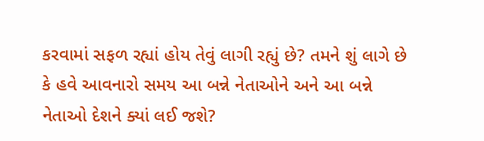કરવામાં સફળ રહ્યાં હોય તેવું લાગી રહ્યું છે? તમને શું લાગે છે કે હવે આવનારો સમય આ બન્ને નેતાઓને અને આ બન્ને નેતાઓ દેશને ક્યાં લઈ જશે?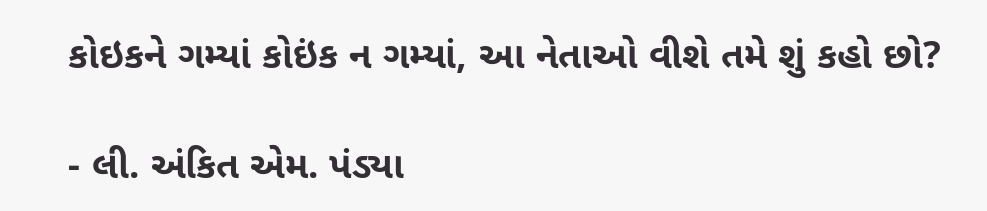કોઇકને ગમ્યાં કોઇંક ન ગમ્યાં, આ નેતાઓ વીશે તમે શું કહો છો?

- લી. અંકિત એમ. પંડ્યા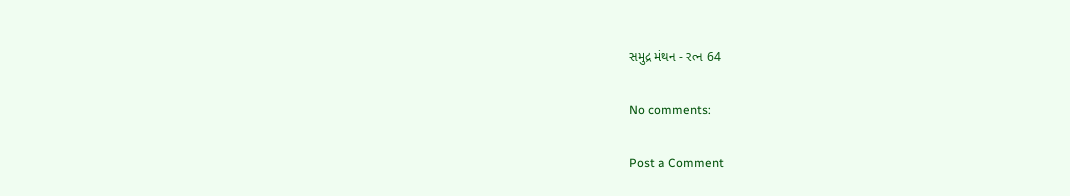સમુદ્ર મંથન - રત્ન 64

No comments:

Post a Comment